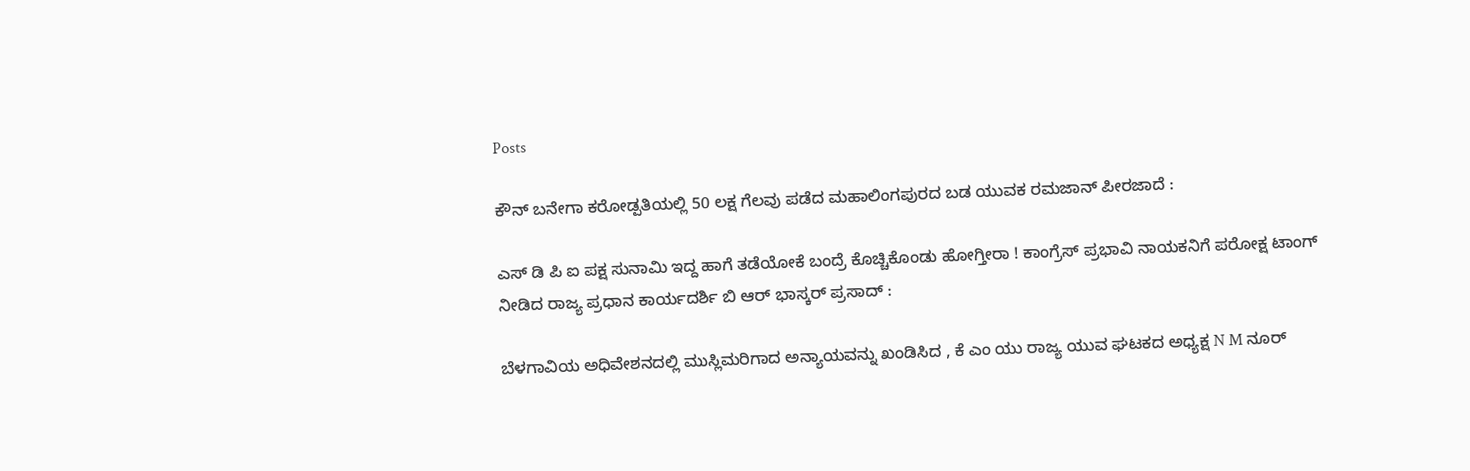Posts

ಕೌನ್ ಬನೇಗಾ ಕರೋಡ್ಪತಿಯಲ್ಲಿ 50 ಲಕ್ಷ ಗೆಲವು ಪಡೆದ ಮಹಾಲಿಂಗಪುರದ ಬಡ ಯುವಕ ರಮಜಾನ್ ಪೀರಜಾದೆ :

ಎಸ್‌ ಡಿ ಪಿ ಐ ಪಕ್ಷ ಸುನಾಮಿ ಇದ್ದ ಹಾಗೆ ತಡೆಯೋಕೆ ಬಂದ್ರೆ ಕೊಚ್ಚಿಕೊಂಡು ಹೋಗ್ತೀರಾ ! ಕಾಂಗ್ರೆಸ್ ಪ್ರಭಾವಿ ನಾಯಕನಿಗೆ ಪರೋಕ್ಷ ಟಾಂಗ್ ನೀಡಿದ ರಾಜ್ಯ ಪ್ರಧಾನ ಕಾರ್ಯದರ್ಶಿ ಬಿ ಆರ್ ಭಾಸ್ಕರ್ ಪ್ರಸಾದ್ :

ಬೆಳಗಾವಿಯ ಅಧಿವೇಶನದಲ್ಲಿ ಮುಸ್ಲಿಮರಿಗಾದ ಅನ್ಯಾಯವನ್ನು ಖಂಡಿಸಿದ , ಕೆ ಎಂ ಯು ರಾಜ್ಯ ಯುವ ಘಟಕದ ಅಧ್ಯಕ್ಷ N M ನೂರ್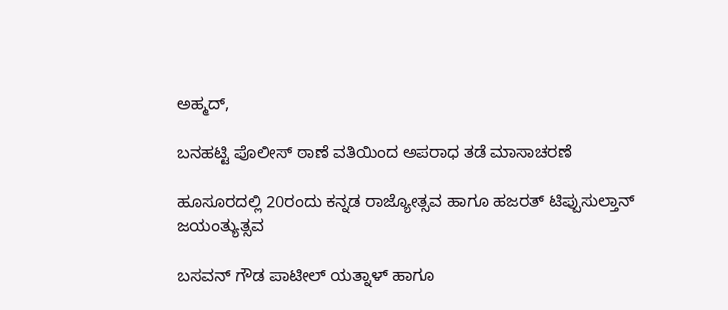ಅಹ್ಮದ್,

ಬನಹಟ್ಟಿ ಪೊಲೀಸ್ ಠಾಣೆ ವತಿಯಿಂದ ಅಪರಾಧ ತಡೆ ಮಾಸಾಚರಣೆ

ಹೂಸೂರದಲ್ಲಿ 20ರಂದು ಕನ್ನಡ ರಾಜ್ಯೋತ್ಸವ ಹಾಗೂ ಹಜರತ್ ಟಿಪ್ಪುಸುಲ್ತಾನ್ ಜಯಂತ್ಯುತ್ಸವ

ಬಸವನ್ ಗೌಡ ಪಾಟೀಲ್ ಯತ್ನಾಳ್ ಹಾಗೂ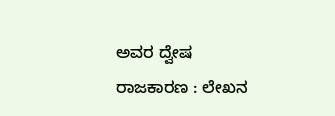ಅವರ ದ್ವೇಷ ರಾಜಕಾರಣ : ಲೇಖನ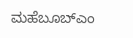ಮಹೆಬೂಬ್ಎಂ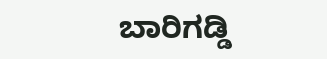ಬಾರಿಗಡ್ಡಿ